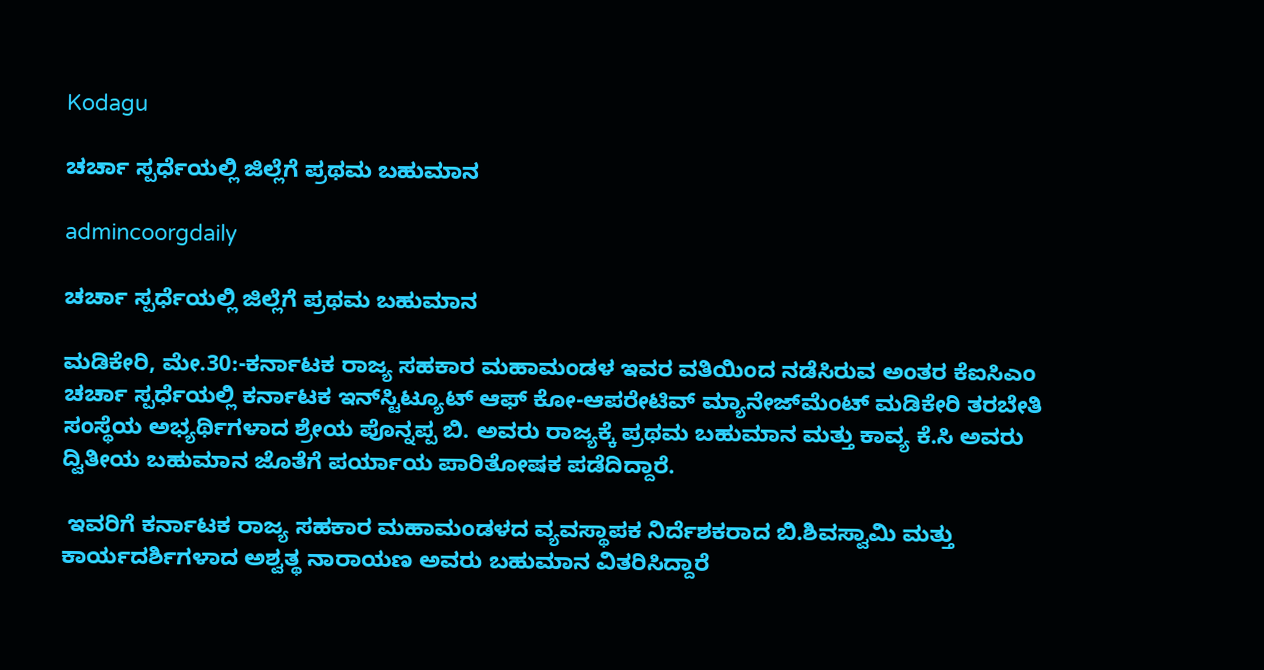Kodagu

ಚರ್ಚಾ ಸ್ಪರ್ಧೆಯಲ್ಲಿ ಜಿಲ್ಲೆಗೆ ಪ್ರಥಮ ಬಹುಮಾನ

admincoorgdaily

ಚರ್ಚಾ ಸ್ಪರ್ಧೆಯಲ್ಲಿ ಜಿಲ್ಲೆಗೆ ಪ್ರಥಮ ಬಹುಮಾನ

ಮಡಿಕೇರಿ, ಮೇ.30:-ಕರ್ನಾಟಕ ರಾಜ್ಯ ಸಹಕಾರ ಮಹಾಮಂಡಳ ಇವರ ವತಿಯಿಂದ ನಡೆಸಿರುವ ಅಂತರ ಕೆಐಸಿಎಂ ಚರ್ಚಾ ಸ್ಪರ್ಧೆಯಲ್ಲಿ ಕರ್ನಾಟಕ ಇನ್‍ಸ್ಟಿಟ್ಯೂಟ್ ಆಫ್ ಕೋ-ಆಪರೇಟಿವ್ ಮ್ಯಾನೇಜ್‍ಮೆಂಟ್ ಮಡಿಕೇರಿ ತರಬೇತಿ ಸಂಸ್ಥೆಯ ಅಭ್ಯರ್ಥಿಗಳಾದ ಶ್ರೇಯ ಪೊನ್ನಪ್ಪ ಬಿ. ಅವರು ರಾಜ್ಯಕ್ಕೆ ಪ್ರಥಮ ಬಹುಮಾನ ಮತ್ತು ಕಾವ್ಯ ಕೆ.ಸಿ ಅವರು ದ್ವಿತೀಯ ಬಹುಮಾನ ಜೊತೆಗೆ ಪರ್ಯಾಯ ಪಾರಿತೋಷಕ ಪಡೆದಿದ್ದಾರೆ.

 ಇವರಿಗೆ ಕರ್ನಾಟಕ ರಾಜ್ಯ ಸಹಕಾರ ಮಹಾಮಂಡಳದ ವ್ಯವಸ್ಥಾಪಕ ನಿರ್ದೆಶಕರಾದ ಬಿ.ಶಿವಸ್ವಾಮಿ ಮತ್ತು ಕಾರ್ಯದರ್ಶಿಗಳಾದ ಅಶ್ವತ್ಥ ನಾರಾಯಣ ಅವರು ಬಹುಮಾನ ವಿತರಿಸಿದ್ದಾರೆ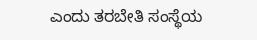ಎಂದು ತರಬೇತಿ ಸಂಸ್ಥೆಯ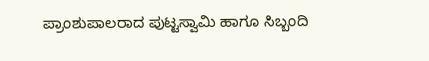ಪ್ರಾಂಶುಪಾಲರಾದ ಪುಟ್ಟಸ್ವಾಮಿ ಹಾಗೂ ಸಿಬ್ಬಂದಿ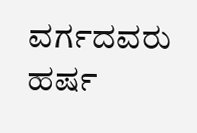ವರ್ಗದವರು ಹರ್ಷ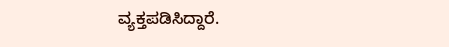ವ್ಯಕ್ತಪಡಿಸಿದ್ದಾರೆ.